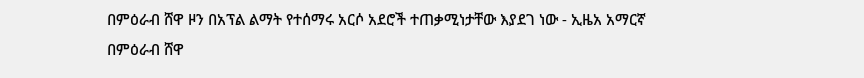በምዕራብ ሸዋ ዞን በአፕል ልማት የተሰማሩ አርሶ አደሮች ተጠቃሚነታቸው እያደገ ነው - ኢዜአ አማርኛ
በምዕራብ ሸዋ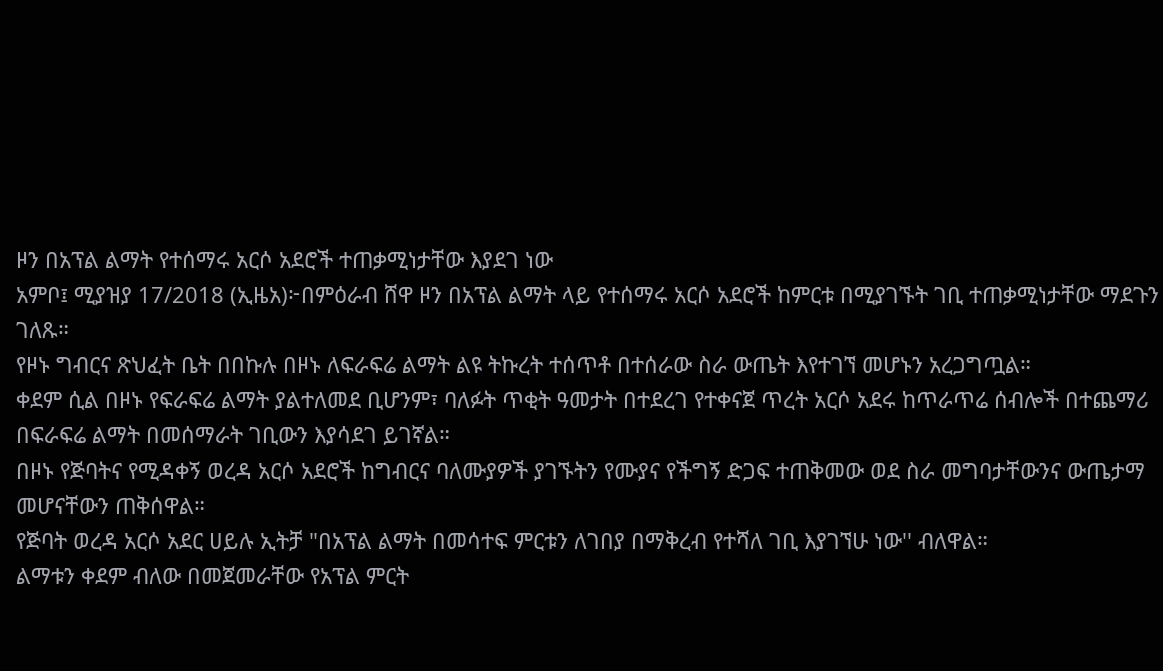ዞን በአፕል ልማት የተሰማሩ አርሶ አደሮች ተጠቃሚነታቸው እያደገ ነው
አምቦ፤ ሚያዝያ 17/2018 (ኢዜአ)፦በምዕራብ ሸዋ ዞን በአፕል ልማት ላይ የተሰማሩ አርሶ አደሮች ከምርቱ በሚያገኙት ገቢ ተጠቃሚነታቸው ማደጉን ገለጹ።
የዞኑ ግብርና ጽህፈት ቤት በበኩሉ በዞኑ ለፍራፍሬ ልማት ልዩ ትኩረት ተሰጥቶ በተሰራው ስራ ውጤት እየተገኘ መሆኑን አረጋግጧል።
ቀደም ሲል በዞኑ የፍራፍሬ ልማት ያልተለመደ ቢሆንም፣ ባለፉት ጥቂት ዓመታት በተደረገ የተቀናጀ ጥረት አርሶ አደሩ ከጥራጥሬ ሰብሎች በተጨማሪ በፍራፍሬ ልማት በመሰማራት ገቢውን እያሳደገ ይገኛል።
በዞኑ የጅባትና የሚዳቀኝ ወረዳ አርሶ አደሮች ከግብርና ባለሙያዎች ያገኙትን የሙያና የችግኝ ድጋፍ ተጠቅመው ወደ ስራ መግባታቸውንና ውጤታማ መሆናቸውን ጠቅሰዋል።
የጅባት ወረዳ አርሶ አደር ሀይሉ ኢትቻ "በአፕል ልማት በመሳተፍ ምርቱን ለገበያ በማቅረብ የተሻለ ገቢ እያገኘሁ ነው'' ብለዋል።
ልማቱን ቀደም ብለው በመጀመራቸው የአፕል ምርት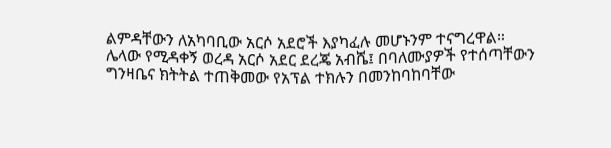ልምዳቸውን ለአካባቢው አርሶ አደሮች እያካፈሉ መሆኑንም ተናግረዋል።
ሌላው የሚዳቀኝ ወረዳ አርሶ አደር ደረጄ አብሼ፤ በባለሙያዎች የተሰጣቸውን ግንዛቤና ክትትል ተጠቅመው የአፕል ተክሉን በመንከባከባቸው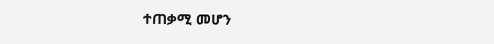ተጠቃሚ መሆን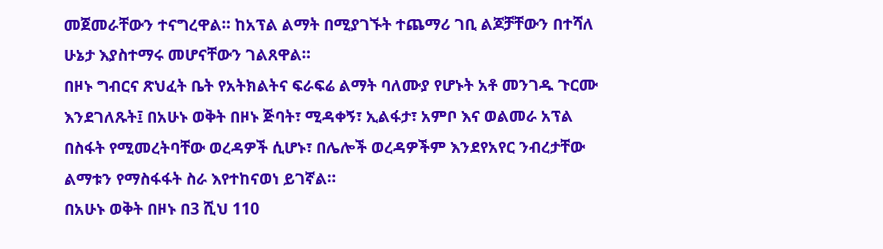መጀመራቸውን ተናግረዋል። ከአፕል ልማት በሚያገኙት ተጨማሪ ገቢ ልጆቻቸውን በተሻለ ሁኔታ እያስተማሩ መሆናቸውን ገልጸዋል።
በዞኑ ግብርና ጽህፈት ቤት የአትክልትና ፍራፍሬ ልማት ባለሙያ የሆኑት አቶ መንገዱ ጉርሙ እንደገለጹት፤ በአሁኑ ወቅት በዞኑ ጅባት፣ ሚዳቀኝ፣ ኢልፋታ፣ አምቦ እና ወልመራ አፕል በስፋት የሚመረትባቸው ወረዳዎች ሲሆኑ፣ በሌሎች ወረዳዎችም እንደየአየር ንብረታቸው ልማቱን የማስፋፋት ስራ እየተከናወነ ይገኛል።
በአሁኑ ወቅት በዞኑ በ3 ሺህ 110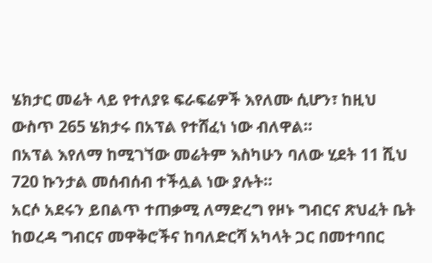ሄክታር መሬት ላይ የተለያዩ ፍራፍሬዎች እየለሙ ሲሆን፣ ከዚህ ውስጥ 265 ሄክታሩ በአፕል የተሸፈነ ነው ብለዋል።
በአፕል እየለማ ከሚገኘው መሬትም እስካሁን ባለው ሂደት 11 ሺህ 720 ኩንታል መሰብሰብ ተችሏል ነው ያሉት።
አርሶ አደሩን ይበልጥ ተጠቃሚ ለማድረግ የዞኑ ግብርና ጽህፈት ቤት ከወረዳ ግብርና መዋቅሮችና ከባለድርሻ አካላት ጋር በመተባበር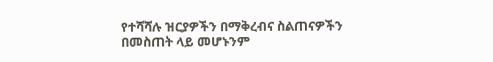የተሻሻሉ ዝርያዎችን በማቅረብና ስልጠናዎችን በመስጠት ላይ መሆኑንም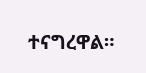ተናግረዋል።